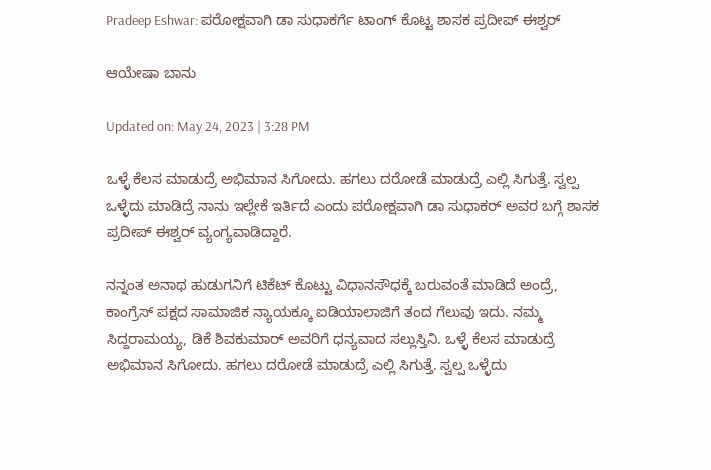Pradeep Eshwar: ಪರೋಕ್ಷವಾಗಿ ಡಾ ಸುಧಾಕರ್ಗೆ ಟಾಂಗ್ ಕೊಟ್ಟ ಶಾಸಕ ಪ್ರದೀಪ್ ಈಶ್ವರ್

ಆಯೇಷಾ ಬಾನು

Updated on: May 24, 2023 | 3:28 PM

ಒಳ್ಳೆ ಕೆಲಸ ಮಾಡುದ್ರೆ ಅಭಿಮಾನ ಸಿಗೋದು. ಹಗಲು ದರೋಡೆ ಮಾಡುದ್ರೆ ಎಲ್ಲಿ ಸಿಗುತ್ತೆ. ಸ್ವಲ್ಪ ಒಳ್ಳೆದು ಮಾಡಿದ್ರೆ ನಾನು ಇಲ್ಲೇಕೆ ಇರ್ತಿದೆ ಎಂದು ಪರೋಕ್ಷವಾಗಿ ಡಾ ಸುಧಾಕರ್ ಅವರ ಬಗ್ಗೆ ಶಾಸಕ ಪ್ರದೀಪ್ ಈಶ್ವರ್ ವ್ಯಂಗ್ಯವಾಡಿದ್ದಾರೆ.

ನನ್ನಂತ ಅನಾಥ ಹುಡುಗನಿಗೆ ಟಿಕೆಟ್ ಕೊಟ್ಟು ವಿಧಾನಸೌಧಕ್ಕೆ ಬರುವಂತೆ ಮಾಡಿದೆ ಅಂದ್ರೆ, ಕಾಂಗ್ರೆಸ್ ಪಕ್ಷದ ಸಾಮಾಜಿಕ ನ್ಯಾಯಕ್ಕೂ ಐಡಿಯಾಲಾಜಿಗೆ ತಂದ ಗೆಲುವು ಇದು. ನಮ್ಮ ಸಿದ್ದರಾಮಯ್ಯ, ಡಿಕೆ ಶಿವಕುಮಾರ್ ಅವರಿಗೆ ಧನ್ಯವಾದ ಸಲ್ಲುಸ್ತಿನಿ. ಒಳ್ಳೆ ಕೆಲಸ ಮಾಡುದ್ರೆ ಅಭಿಮಾನ ಸಿಗೋದು. ಹಗಲು ದರೋಡೆ ಮಾಡುದ್ರೆ ಎಲ್ಲಿ ಸಿಗುತ್ತೆ. ಸ್ವಲ್ಪ ಒಳ್ಳೆದು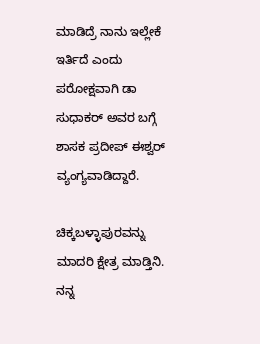ಮಾಡಿದ್ರೆ ನಾನು ಇಲ್ಲೇಕೆ ಇರ್ತಿದೆ ಎಂದು ಪರೋಕ್ಷವಾಗಿ ಡಾ ಸುಧಾಕರ್ ಅವರ ಬಗ್ಗೆ ಶಾಸಕ ಪ್ರದೀಪ್ ಈಶ್ವರ್ ವ್ಯಂಗ್ಯವಾಡಿದ್ದಾರೆ.

ಚಿಕ್ಕಬಳ್ಳಾಪುರವನ್ನು ಮಾದರಿ ಕ್ಷೇತ್ರ ಮಾಡ್ತಿನಿ. ನನ್ನ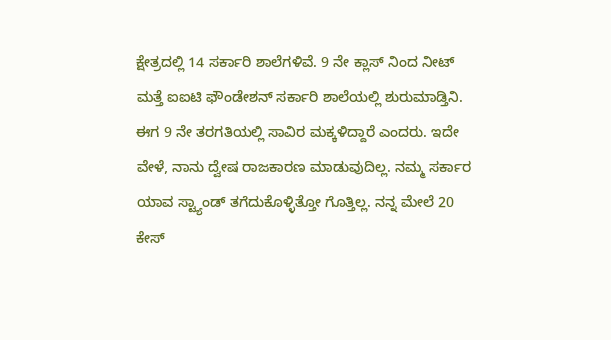ಕ್ಷೇತ್ರದಲ್ಲಿ 14 ಸರ್ಕಾರಿ ಶಾಲೆಗಳಿವೆ. 9 ನೇ ಕ್ಲಾಸ್ ನಿಂದ ನೀಟ್ ಮತ್ತೆ ಐಐಟಿ ಫೌಂಡೇಶನ್ ಸರ್ಕಾರಿ ಶಾಲೆಯಲ್ಲಿ ಶುರುಮಾಡ್ತಿನಿ. ಈಗ 9 ನೇ ತರಗತಿಯಲ್ಲಿ ಸಾವಿರ ಮಕ್ಕಳಿದ್ದಾರೆ ಎಂದರು. ಇದೇ ವೇಳೆ, ನಾನು ದ್ವೇಷ ರಾಜಕಾರಣ ಮಾಡುವುದಿಲ್ಲ. ನಮ್ಮ ಸರ್ಕಾರ ಯಾವ ಸ್ಟ್ಯಾಂಡ್ ತಗೆದುಕೊಳ್ಳಿತ್ತೋ ಗೊತ್ತಿಲ್ಲ. ನನ್ನ ಮೇಲೆ 20 ಕೇಸ್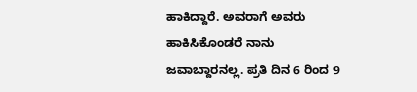ಹಾಕಿದ್ದಾರೆ. ಅವರಾಗೆ ಅವರು ಹಾಕಿಸಿಕೊಂಡರೆ ನಾನು ಜವಾಬ್ದಾರನಲ್ಲ. ಪ್ರತಿ ದಿನ 6 ರಿಂದ 9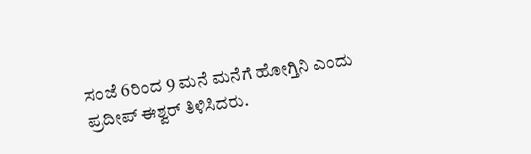ಸಂಜೆ 6ರಿಂದ 9 ಮನೆ ಮನೆಗೆ ಹೋಗ್ತಿನಿ ಎಂದು ಪ್ರದೀಪ್ ಈಶ್ವರ್ ತಿಳಿಸಿದರು.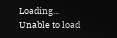Loading...
Unable to load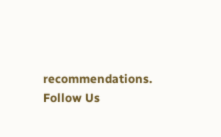recommendations.
Follow Us